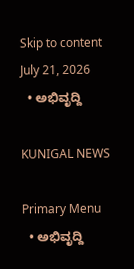Skip to content
July 21, 2026
  • ಅಭಿವೃದ್ದಿ

KUNIGAL NEWS

Primary Menu
  • ಅಭಿವೃದ್ದಿ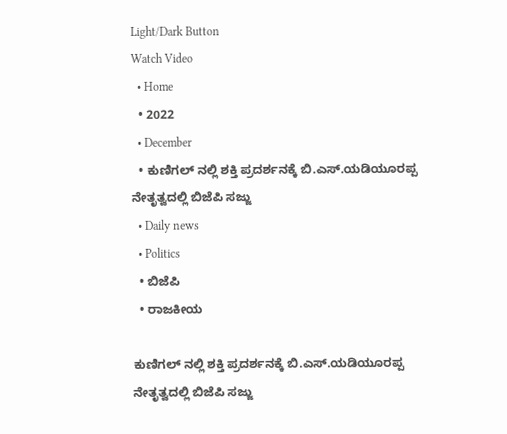Light/Dark Button
Watch Video
  • Home
  • 2022
  • December
  • ಕುಣಿಗಲ್ ನಲ್ಲಿ ಶಕ್ತಿ ಪ್ರದರ್ಶನಕ್ಕೆ ಬಿ.ಎಸ್.ಯಡಿಯೂರಪ್ಪ ನೇತೃತ್ವದಲ್ಲಿ ಬಿಜೆಪಿ ಸಜ್ಜು
  • Daily news
  • Politics
  • ಬಿಜೆಪಿ
  • ರಾಜಕೀಯ

ಕುಣಿಗಲ್ ನಲ್ಲಿ ಶಕ್ತಿ ಪ್ರದರ್ಶನಕ್ಕೆ ಬಿ.ಎಸ್.ಯಡಿಯೂರಪ್ಪ ನೇತೃತ್ವದಲ್ಲಿ ಬಿಜೆಪಿ ಸಜ್ಜು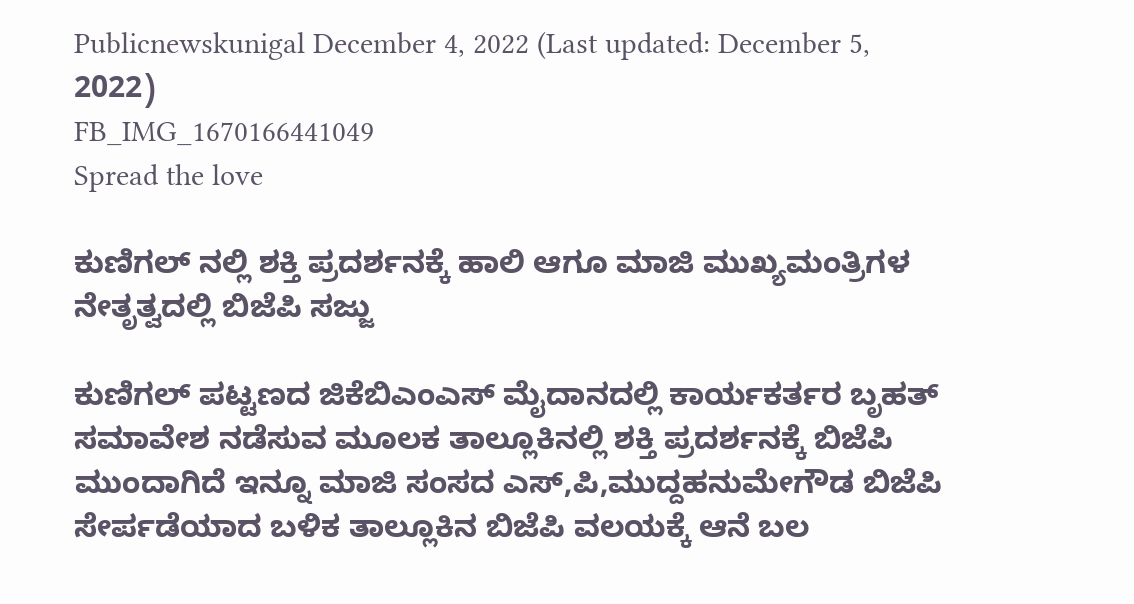Publicnewskunigal December 4, 2022 (Last updated: December 5, 2022)
FB_IMG_1670166441049
Spread the love

ಕುಣಿಗಲ್ ನಲ್ಲಿ ಶಕ್ತಿ ಪ್ರದರ್ಶನಕ್ಕೆ ಹಾಲಿ ಆಗೂ ಮಾಜಿ ಮುಖ್ಯಮಂತ್ರಿಗಳ ನೇತೃತ್ವದಲ್ಲಿ ಬಿಜೆಪಿ ಸಜ್ಜು

ಕುಣಿಗಲ್ ಪಟ್ಟಣದ ಜಿಕೆಬಿಎಂಎಸ್ ಮೈದಾನದಲ್ಲಿ ಕಾರ್ಯಕರ್ತರ ಬೃಹತ್ ಸಮಾವೇಶ ನಡೆಸುವ ಮೂಲಕ ತಾಲ್ಲೂಕಿನಲ್ಲಿ ಶಕ್ತಿ ಪ್ರದರ್ಶನಕ್ಕೆ ಬಿಜೆಪಿ ಮುಂದಾಗಿದೆ ಇನ್ನೂ ಮಾಜಿ ಸಂಸದ ಎಸ್,ಪಿ,ಮುದ್ದಹನುಮೇಗೌಡ ಬಿಜೆಪಿ ಸೇರ್ಪಡೆಯಾದ ಬಳಿಕ ತಾಲ್ಲೂಕಿನ ಬಿಜೆಪಿ ವಲಯಕ್ಕೆ ಆನೆ ಬಲ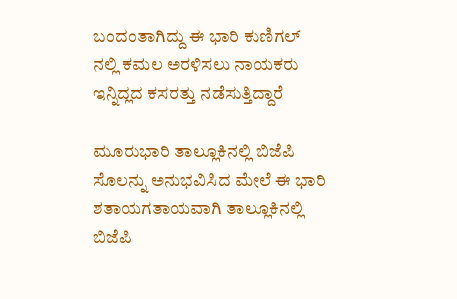ಬಂದಂತಾಗಿದ್ದು ಈ ಭಾರಿ ಕುಣಿಗಲ್ ನಲ್ಲಿ ಕಮಲ ಅರಳಿಸಲು ನಾಯಕರು ಇನ್ನಿದ್ಲದ ಕಸರತ್ತು ನಡೆಸುತ್ತಿದ್ದಾರೆ

ಮೂರುಭಾರಿ ತಾಲ್ಲೂಕಿನಲ್ಲಿ ಬಿಜೆಪಿ ಸೊಲನ್ನು ಅನುಭವಿಸಿದ ಮೇಲೆ ಈ ಭಾರಿ ಶತಾಯಗತಾಯವಾಗಿ ತಾಲ್ಲೂಕಿನಲ್ಲಿ ಬಿಜೆಪಿ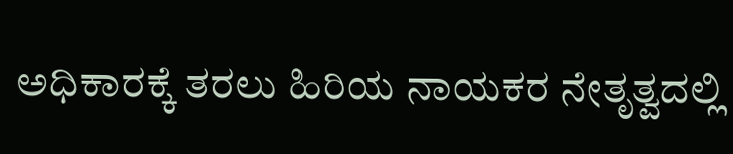ಅಧಿಕಾರಕ್ಕೆ ತರಲು ಹಿರಿಯ ನಾಯಕರ ನೇತೃತ್ವದಲ್ಲಿ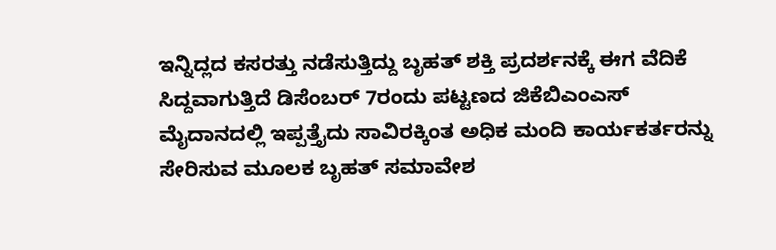ಇನ್ನಿದ್ಲದ ಕಸರತ್ತು ನಡೆಸುತ್ತಿದ್ದು ಬೃಹತ್ ಶಕ್ತಿ ಪ್ರದರ್ಶನಕ್ಕೆ ಈಗ ವೆದಿಕೆ ಸಿದ್ದವಾಗುತ್ತಿದೆ ಡಿಸೆಂಬರ್ 7ರಂದು ಪಟ್ಟಣದ ಜಿಕೆಬಿಎಂಎಸ್ ಮೈದಾನದಲ್ಲಿ ಇಪ್ಪತ್ತೈದು ಸಾವಿರಕ್ಕಿಂತ ಅಧಿಕ ಮಂದಿ ಕಾರ್ಯಕರ್ತರನ್ನು ಸೇರಿಸುವ ಮೂಲಕ ಬೃಹತ್ ಸಮಾವೇಶ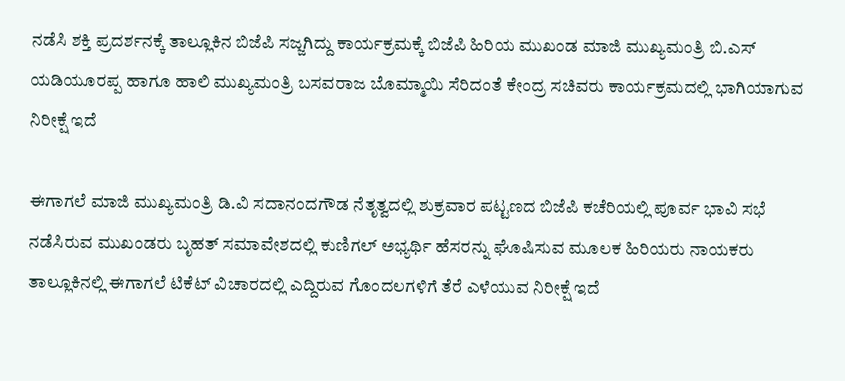ನಡೆಸಿ ಶಕ್ತಿ ಪ್ರದರ್ಶನಕ್ಕೆ ತಾಲ್ಲೂಕಿನ ಬಿಜೆಪಿ ಸಜ್ಜಗಿದ್ದು ಕಾರ್ಯಕ್ರಮಕ್ಕೆ ಬಿಜೆಪಿ ಹಿರಿಯ ಮುಖಂಡ ಮಾಜಿ ಮುಖ್ಯಮಂತ್ರಿ ಬಿ.ಎಸ್ ಯಡಿಯೂರಪ್ಪ ಹಾಗೂ ಹಾಲಿ ಮುಖ್ಯಮಂತ್ರಿ ಬಸವರಾಜ ಬೊಮ್ಮಾಯಿ ಸೆರಿದಂತೆ ಕೇಂದ್ರ ಸಚಿವರು ಕಾರ್ಯಕ್ರಮದಲ್ಲಿ ಭಾಗಿಯಾಗುವ ನಿರೀಕ್ಷೆ ಇದೆ

ಈಗಾಗಲೆ ಮಾಜಿ ಮುಖ್ಯಮಂತ್ರಿ ಡಿ.ವಿ ಸದಾನಂದಗೌಡ ನೆತೃತ್ವದಲ್ಲಿ ಶುಕ್ರವಾರ ಪಟ್ಟಣದ ಬಿಜೆಪಿ ಕಚೆರಿಯಲ್ಲಿ ಪೂರ್ವ ಭಾವಿ ಸಭೆ ನಡೆಸಿರುವ ಮುಖಂಡರು ಬೃಹತ್ ಸಮಾವೇಶದಲ್ಲಿ ಕುಣಿಗಲ್ ಅಭ್ಯರ್ಥಿ ಹೆಸರನ್ನು ಘೊಷಿಸುವ ಮೂಲಕ ಹಿರಿಯರು ನಾಯಕರು ತಾಲ್ಲೂಕಿನಲ್ಲಿ ಈಗಾಗಲೆ ಟಿಕೆಟ್ ವಿಚಾರದಲ್ಲಿ ಎದ್ದಿರುವ ಗೊಂದಲಗಳಿಗೆ ತೆರೆ ಎಳೆಯುವ ನಿರೀಕ್ಷೆ ಇದೆ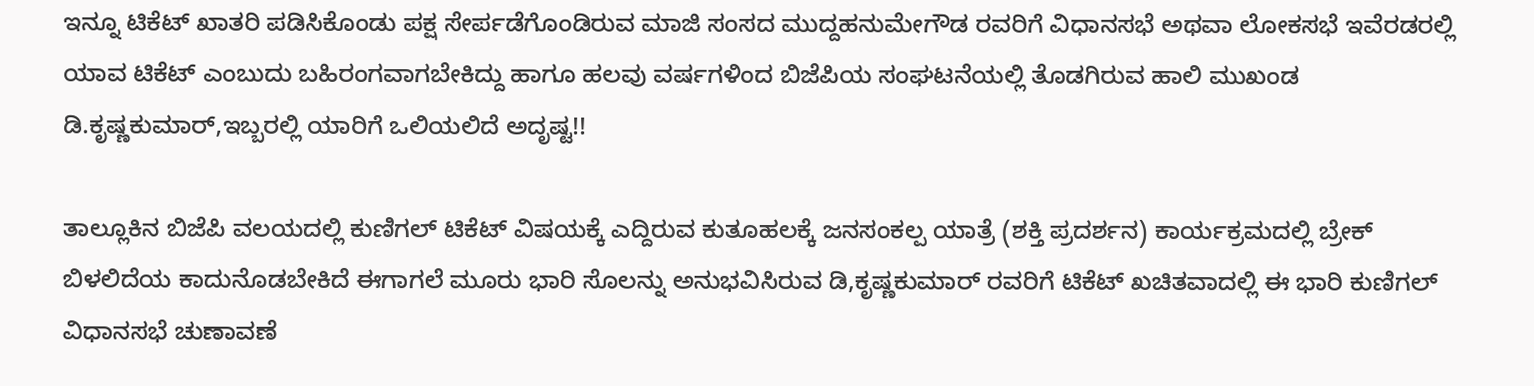ಇನ್ನೂ ಟಿಕೆಟ್ ಖಾತರಿ ಪಡಿಸಿಕೊಂಡು ಪಕ್ಷ ಸೇರ್ಪಡೆಗೊಂಡಿರುವ ಮಾಜಿ ಸಂಸದ ಮುದ್ದಹನುಮೇಗೌಡ ರವರಿಗೆ ವಿಧಾನಸಭೆ ಅಥವಾ ಲೋಕಸಭೆ ಇವೆರಡರಲ್ಲಿ ಯಾವ ಟಿಕೆಟ್ ಎಂಬುದು ಬಹಿರಂಗವಾಗಬೇಕಿದ್ದು ಹಾಗೂ ಹಲವು ವರ್ಷಗಳಿಂದ ಬಿಜೆಪಿಯ ಸಂಘಟನೆಯಲ್ಲಿ ತೊಡಗಿರುವ ಹಾಲಿ ಮುಖಂಡ ಡಿ.ಕೃಷ್ಣಕುಮಾರ್,ಇಬ್ಬರಲ್ಲಿ ಯಾರಿಗೆ ಒಲಿಯಲಿದೆ ಅದೃಷ್ಟ!!

ತಾಲ್ಲೂಕಿನ ಬಿಜೆಪಿ ವಲಯದಲ್ಲಿ ಕುಣಿಗಲ್ ಟಿಕೆಟ್ ವಿಷಯಕ್ಕೆ ಎದ್ದಿರುವ ಕುತೂಹಲಕ್ಕೆ ಜನಸಂಕಲ್ಪ ಯಾತ್ರೆ (ಶಕ್ತಿ ಪ್ರದರ್ಶನ) ಕಾರ್ಯಕ್ರಮದಲ್ಲಿ ಬ್ರೇಕ್ ಬಿಳಲಿದೆಯ ಕಾದುನೊಡಬೇಕಿದೆ ಈಗಾಗಲೆ ಮೂರು ಭಾರಿ ಸೊಲನ್ನು ಅನುಭವಿಸಿರುವ ಡಿ,ಕೃಷ್ಣಕುಮಾರ್ ರವರಿಗೆ ಟಿಕೆಟ್ ಖಚಿತವಾದಲ್ಲಿ ಈ ಭಾರಿ ಕುಣಿಗಲ್ ವಿಧಾನಸಭೆ ಚುಣಾವಣೆ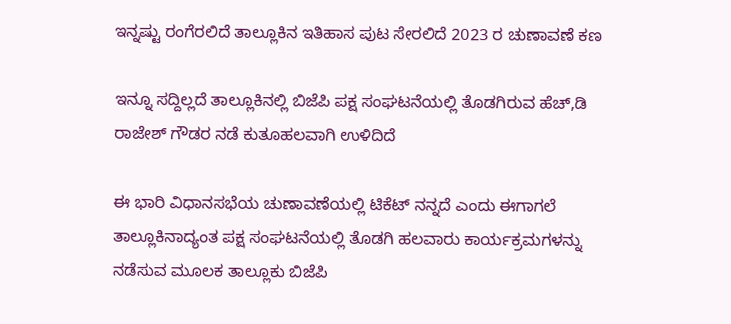ಇನ್ನಷ್ಟು ರಂಗೆರಲಿದೆ ತಾಲ್ಲೂಕಿನ ಇತಿಹಾಸ ಪುಟ ಸೇರಲಿದೆ 2023 ರ ಚುಣಾವಣೆ ಕಣ

ಇನ್ನೂ ಸದ್ದಿಲ್ಲದೆ ತಾಲ್ಲೂಕಿನಲ್ಲಿ ಬಿಜೆಪಿ ಪಕ್ಷ ಸಂಘಟನೆಯಲ್ಲಿ ತೊಡಗಿರುವ ಹೆಚ್,ಡಿ ರಾಜೇಶ್ ಗೌಡರ ನಡೆ ಕುತೂಹಲವಾಗಿ ಉಳಿದಿದೆ

ಈ ಭಾರಿ ವಿಧಾನಸಭೆಯ ಚುಣಾವಣೆಯಲ್ಲಿ ಟಿಕೆಟ್ ನನ್ನದೆ ಎಂದು ಈಗಾಗಲೆ ತಾಲ್ಲೂಕಿನಾದ್ಯಂತ ಪಕ್ಷ ಸಂಘಟನೆಯಲ್ಲಿ ತೊಡಗಿ ಹಲವಾರು ಕಾರ್ಯಕ್ರಮಗಳನ್ನು ನಡೆಸುವ ಮೂಲಕ ತಾಲ್ಲೂಕು ಬಿಜೆಪಿ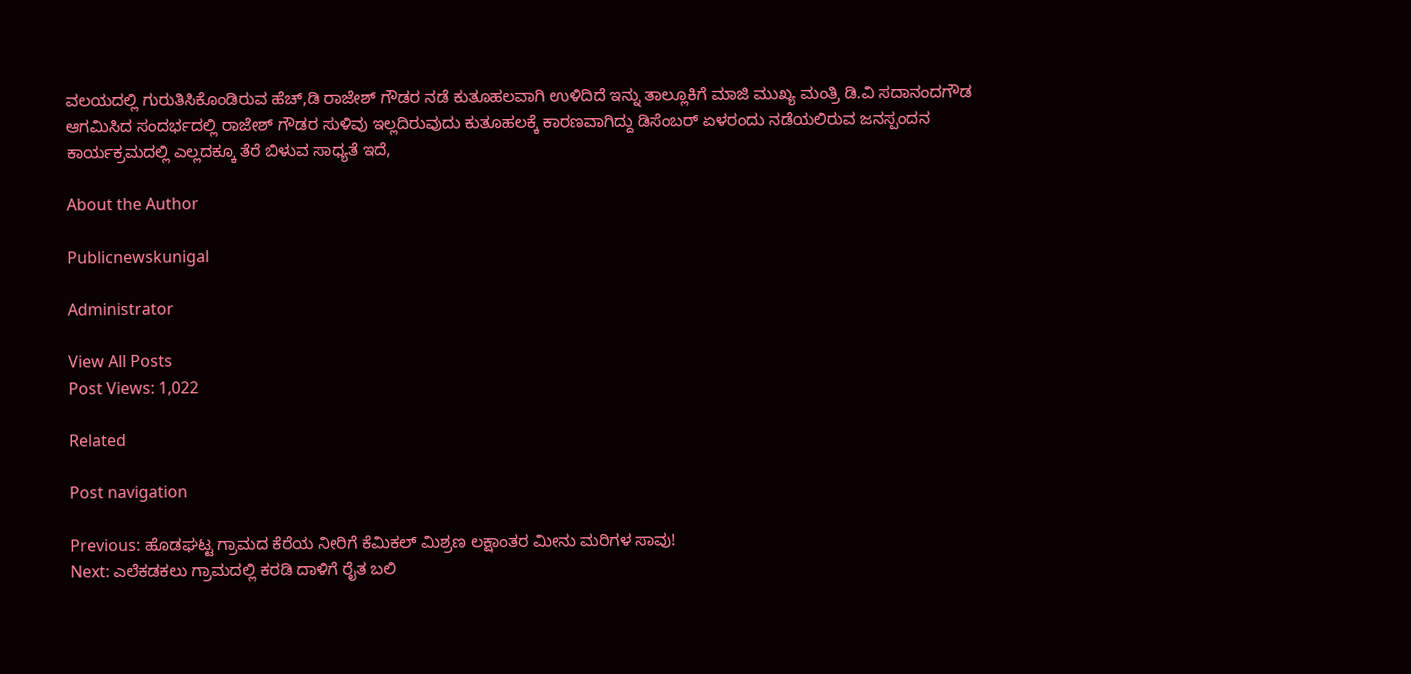ವಲಯದಲ್ಲಿ ಗುರುತಿಸಿಕೊಂಡಿರುವ ಹೆಚ್,ಡಿ ರಾಜೇಶ್ ಗೌಡರ ನಡೆ ಕುತೂಹಲವಾಗಿ ಉಳಿದಿದೆ ಇನ್ನು ತಾಲ್ಲೂಕಿಗೆ ಮಾಜಿ ಮುಖ್ಯ ಮಂತ್ರಿ ಡಿ.ವಿ ಸದಾನಂದಗೌಡ ಆಗಮಿಸಿದ ಸಂದರ್ಭದಲ್ಲಿ ರಾಜೇಶ್ ಗೌಡರ ಸುಳಿವು ಇಲ್ಲದಿರುವುದು ಕುತೂಹಲಕ್ಕೆ ಕಾರಣವಾಗಿದ್ದು ಡಿಸೆಂಬರ್ ಏಳರಂದು ನಡೆಯಲಿರುವ ಜನಸ್ಪಂದನ ಕಾರ್ಯಕ್ರಮದಲ್ಲಿ ಎಲ್ಲದಕ್ಕೂ ತೆರೆ ಬಿಳುವ ಸಾಧ್ಯತೆ ಇದೆ,

About the Author

Publicnewskunigal

Administrator

View All Posts
Post Views: 1,022

Related

Post navigation

Previous: ಹೊಡಘಟ್ಟ ಗ್ರಾಮದ ಕೆರೆಯ ನೀರಿಗೆ ಕೆಮಿಕಲ್ ಮಿಶ್ರಣ ಲಕ್ಷಾಂತರ ಮೀನು ಮರಿಗಳ ಸಾವು!
Next: ಎಲೆಕಡಕಲು ಗ್ರಾಮದಲ್ಲಿ ಕರಡಿ ದಾಳಿಗೆ ರೈತ ಬಲಿ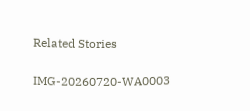Related Stories

IMG-20260720-WA0003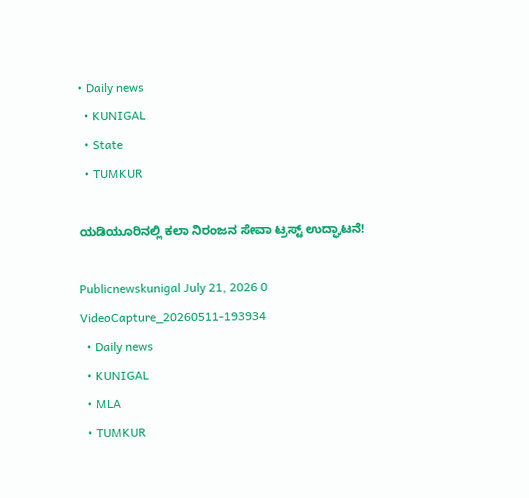• Daily news
  • KUNIGAL
  • State
  • TUMKUR

ಯಡಿಯೂರಿನಲ್ಲಿ ಕಲಾ ನಿರಂಜನ ಸೇವಾ ಟ್ರಸ್ಟ್ ಉದ್ಘಾಟನೆ!

Publicnewskunigal July 21, 2026 0
VideoCapture_20260511-193934
  • Daily news
  • KUNIGAL
  • MLA
  • TUMKUR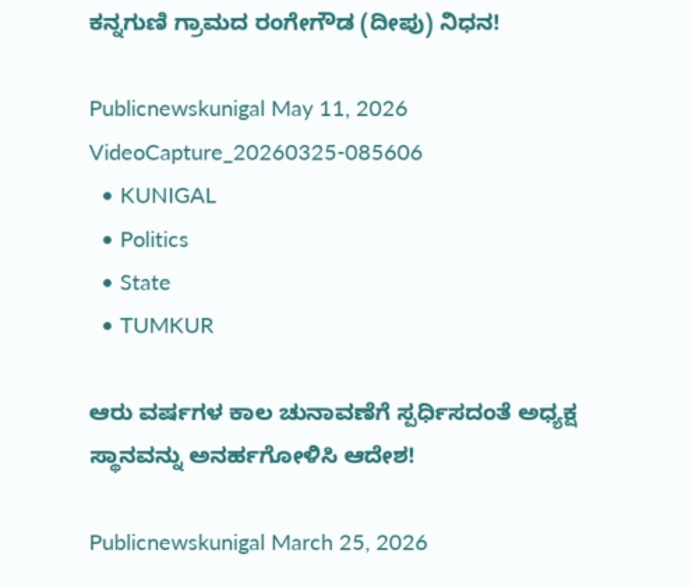ಕನ್ನಗುಣಿ ಗ್ರಾಮದ ರಂಗೇಗೌಡ (ದೀಪು) ನಿಧನ!

Publicnewskunigal May 11, 2026
VideoCapture_20260325-085606
  • KUNIGAL
  • Politics
  • State
  • TUMKUR

ಆರು ವರ್ಷಗಳ ಕಾಲ ಚುನಾವಣೆಗೆ ಸ್ಪರ್ಧಿಸದಂತೆ ಅಧ್ಯಕ್ಷ ಸ್ಥಾನವನ್ನು ಅನರ್ಹಗೋಳಿಸಿ ಆದೇಶ!

Publicnewskunigal March 25, 2026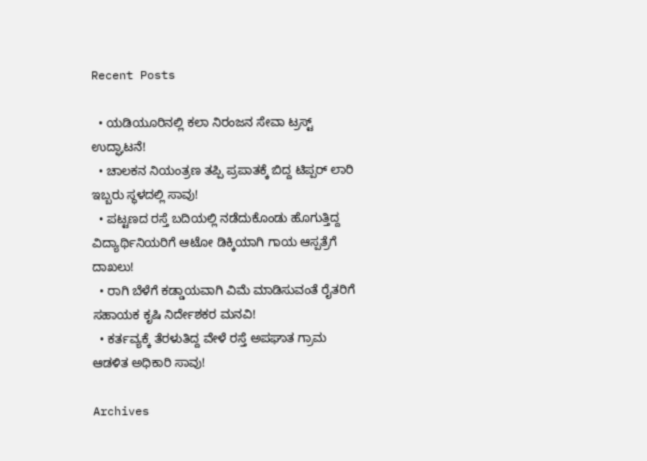Recent Posts

  • ಯಡಿಯೂರಿನಲ್ಲಿ ಕಲಾ ನಿರಂಜನ ಸೇವಾ ಟ್ರಸ್ಟ್ ಉದ್ಘಾಟನೆ!
  • ಚಾಲಕನ ನಿಯಂತ್ರಣ ತಪ್ಪಿ ಪ್ರಪಾತಕ್ಕೆ ಬಿದ್ದ ಟಿಪ್ಪರ್ ಲಾರಿ ಇಬ್ಬರು ಸ್ಥಳದಲ್ಲಿ ಸಾವು!
  • ಪಟ್ಟಣದ ರಸ್ತೆ ಬದಿಯಲ್ಲಿ ನಡೆದುಕೊಂಡು ಹೊಗುತ್ತಿದ್ದ ವಿದ್ಯಾರ್ಥಿನಿಯರಿಗೆ ಆಟೋ ಡಿಕ್ಕಿಯಾಗಿ ಗಾಯ ಆಸ್ಪತ್ರೆಗೆ ದಾಖಲು!
  • ರಾಗಿ ಬೆಳೆಗೆ ಕಡ್ಡಾಯವಾಗಿ ವಿಮೆ ಮಾಡಿಸುವಂತೆ ರೈತರಿಗೆ ಸಹಾಯಕ ಕೃಷಿ ನಿರ್ದೇಶಕರ ಮನವಿ!
  • ಕರ್ತವ್ಯಕ್ಕೆ ತೆರಳುತಿದ್ದ ವೇಳೆ ರಸ್ತೆ ಅಪಘಾತ ಗ್ರಾಮ ಆಡಳಿತ ಅಧಿಕಾರಿ ಸಾವು!

Archives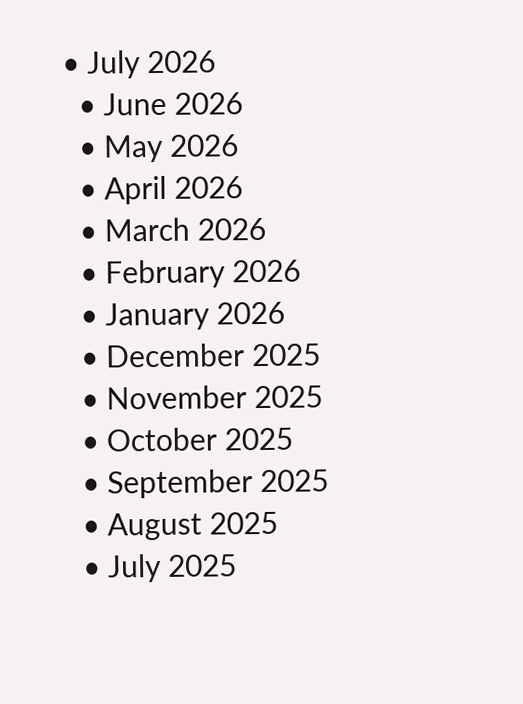• July 2026
  • June 2026
  • May 2026
  • April 2026
  • March 2026
  • February 2026
  • January 2026
  • December 2025
  • November 2025
  • October 2025
  • September 2025
  • August 2025
  • July 2025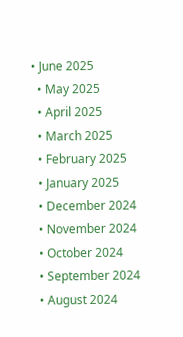• June 2025
  • May 2025
  • April 2025
  • March 2025
  • February 2025
  • January 2025
  • December 2024
  • November 2024
  • October 2024
  • September 2024
  • August 2024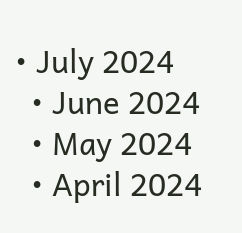• July 2024
  • June 2024
  • May 2024
  • April 2024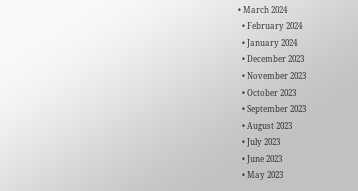• March 2024
  • February 2024
  • January 2024
  • December 2023
  • November 2023
  • October 2023
  • September 2023
  • August 2023
  • July 2023
  • June 2023
  • May 2023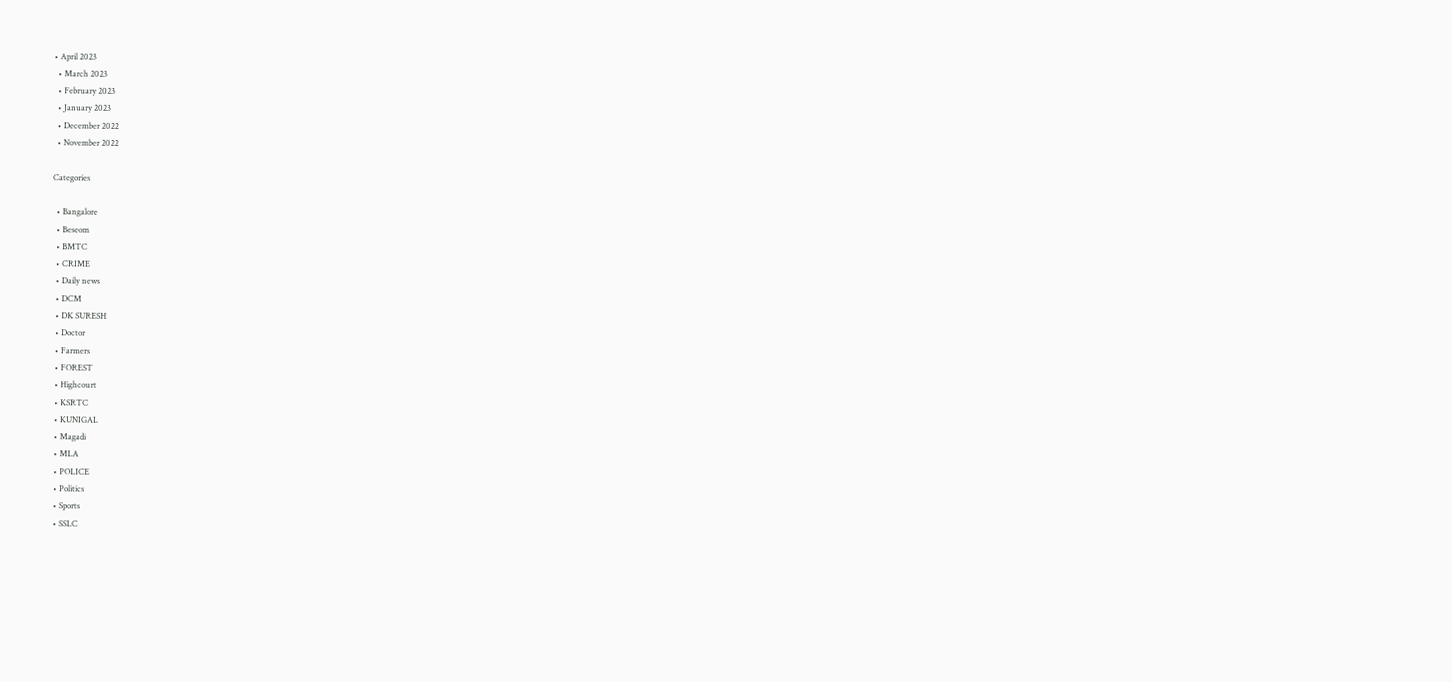• April 2023
  • March 2023
  • February 2023
  • January 2023
  • December 2022
  • November 2022

Categories

  • Bangalore
  • Beseom
  • BMTC
  • CRIME
  • Daily news
  • DCM
  • DK SURESH
  • Doctor
  • Farmers
  • FOREST
  • Highcourt
  • KSRTC
  • KUNIGAL
  • Magadi
  • MLA
  • POLICE
  • Politics
  • Sports
  • SSLC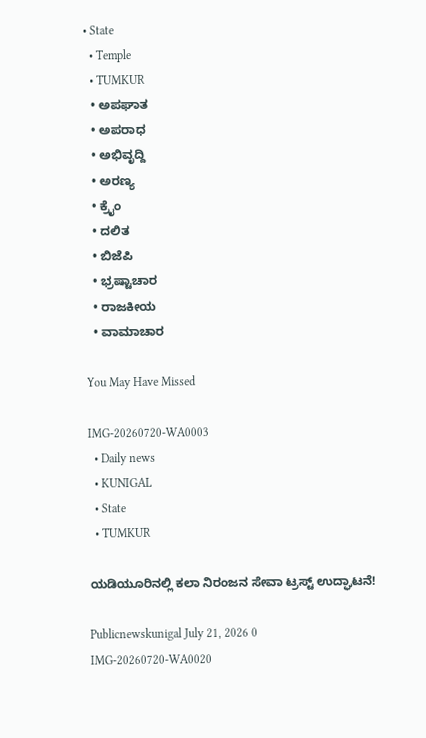• State
  • Temple
  • TUMKUR
  • ಅಪಘಾತ
  • ಅಪರಾಧ
  • ಅಭಿವೃದ್ದಿ
  • ಅರಣ್ಯ
  • ಕ್ರೈಂ
  • ದಲಿತ
  • ಬಿಜೆಪಿ
  • ಭ್ರಷ್ಟಾಚಾರ
  • ರಾಜಕೀಯ
  • ವಾಮಾಚಾರ

You May Have Missed

IMG-20260720-WA0003
  • Daily news
  • KUNIGAL
  • State
  • TUMKUR

ಯಡಿಯೂರಿನಲ್ಲಿ ಕಲಾ ನಿರಂಜನ ಸೇವಾ ಟ್ರಸ್ಟ್ ಉದ್ಘಾಟನೆ!

Publicnewskunigal July 21, 2026 0
IMG-20260720-WA0020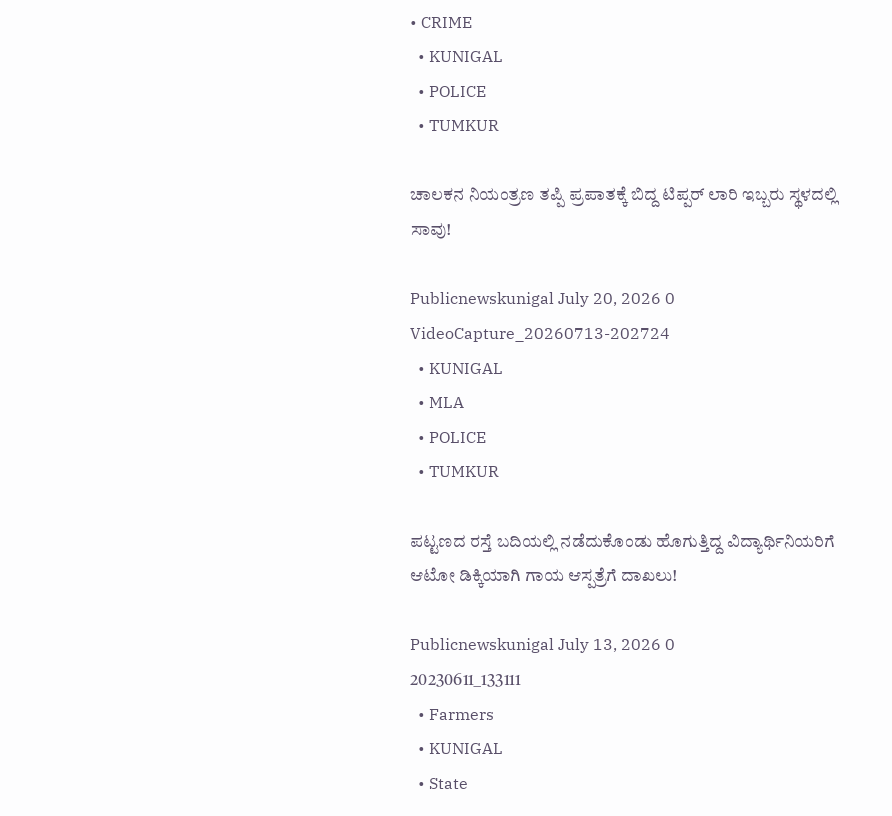• CRIME
  • KUNIGAL
  • POLICE
  • TUMKUR

ಚಾಲಕನ ನಿಯಂತ್ರಣ ತಪ್ಪಿ ಪ್ರಪಾತಕ್ಕೆ ಬಿದ್ದ ಟಿಪ್ಪರ್ ಲಾರಿ ಇಬ್ಬರು ಸ್ಥಳದಲ್ಲಿ ಸಾವು!

Publicnewskunigal July 20, 2026 0
VideoCapture_20260713-202724
  • KUNIGAL
  • MLA
  • POLICE
  • TUMKUR

ಪಟ್ಟಣದ ರಸ್ತೆ ಬದಿಯಲ್ಲಿ ನಡೆದುಕೊಂಡು ಹೊಗುತ್ತಿದ್ದ ವಿದ್ಯಾರ್ಥಿನಿಯರಿಗೆ ಆಟೋ ಡಿಕ್ಕಿಯಾಗಿ ಗಾಯ ಆಸ್ಪತ್ರೆಗೆ ದಾಖಲು!

Publicnewskunigal July 13, 2026 0
20230611_133111
  • Farmers
  • KUNIGAL
  • State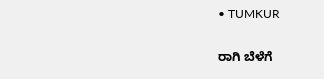• TUMKUR

ರಾಗಿ ಬೆಳೆಗೆ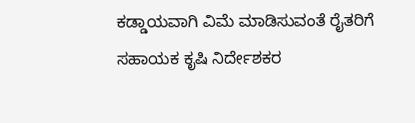ಕಡ್ಡಾಯವಾಗಿ ವಿಮೆ ಮಾಡಿಸುವಂತೆ ರೈತರಿಗೆ ಸಹಾಯಕ ಕೃಷಿ ನಿರ್ದೇಶಕರ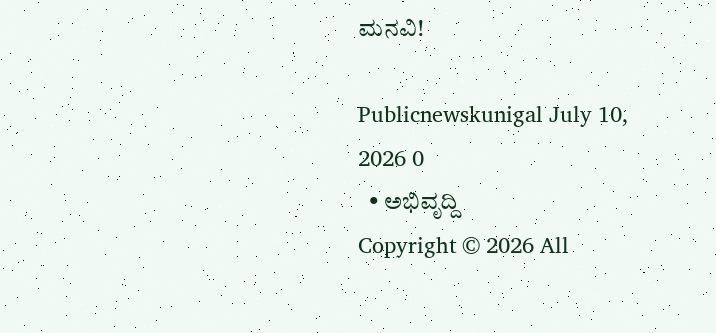ಮನವಿ!

Publicnewskunigal July 10, 2026 0
  • ಅಭಿವೃದ್ದಿ
Copyright © 2026 All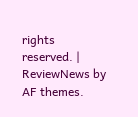rights reserved. | ReviewNews by AF themes.